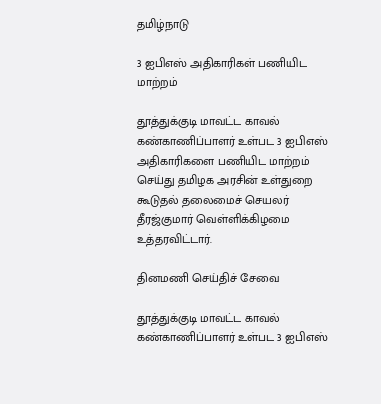தமிழ்நாடு

3 ஐபிஎஸ் அதிகாரிகள் பணியிட மாற்றம்

தூத்துக்குடி மாவட்ட காவல் கண்காணிப்பாளர் உள்பட 3 ஐபிஎஸ் அதிகாரிகளை பணியிட மாற்றம் செய்து தமிழக அரசின் உள்துறை கூடுதல் தலைமைச் செயலர் தீரஜ்குமார் வெள்ளிக்கிழமை உத்தரவிட்டார்.

தினமணி செய்திச் சேவை

தூத்துக்குடி மாவட்ட காவல் கண்காணிப்பாளர் உள்பட 3 ஐபிஎஸ்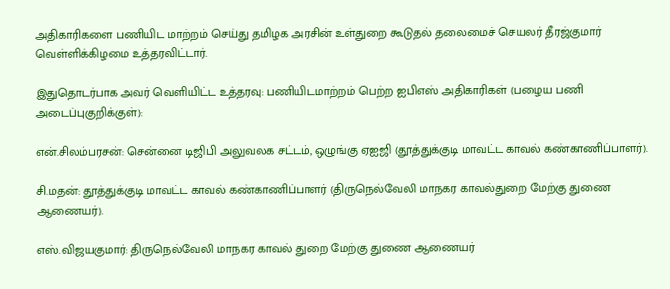அதிகாரிகளை பணியிட மாற்றம் செய்து தமிழக அரசின் உள்துறை கூடுதல் தலைமைச் செயலர் தீரஜ்குமார் வெள்ளிக்கிழமை உத்தரவிட்டார்.

இதுதொடர்பாக அவர் வெளியிட்ட உத்தரவு: பணியிடமாற்றம் பெற்ற ஐபிஎஸ் அதிகாரிகள் (பழைய பணி அடைப்புகுறிக்குள்):

என்.சிலம்பரசன்: சென்னை டிஜிபி அலுவலக சட்டம், ஒழுங்கு ஏஐஜி (தூத்துக்குடி மாவட்ட காவல் கண்காணிப்பாளர்).

சி.மதன்: தூத்துக்குடி மாவட்ட காவல் கண்காணிப்பாளர் (திருநெல்வேலி மாநகர காவல்துறை மேற்கு துணை ஆணையர்).

எஸ்.விஜயகுமார்: திருநெல்வேலி மாநகர காவல் துறை மேற்கு துணை ஆணையர்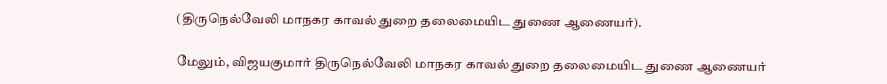(திருநெல்வேலி மாநகர காவல் துறை தலைமையிட துணை ஆணையர்).

மேலும், விஜயகுமார் திருநெல்வேலி மாநகர காவல் துறை தலைமையிட துணை ஆணையர்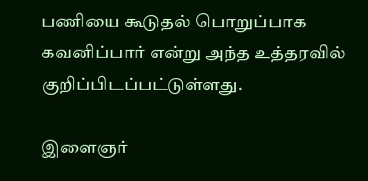பணியை கூடுதல் பொறுப்பாக கவனிப்பார் என்று அந்த உத்தரவில் குறிப்பிடப்பட்டுள்ளது.

இளைஞர்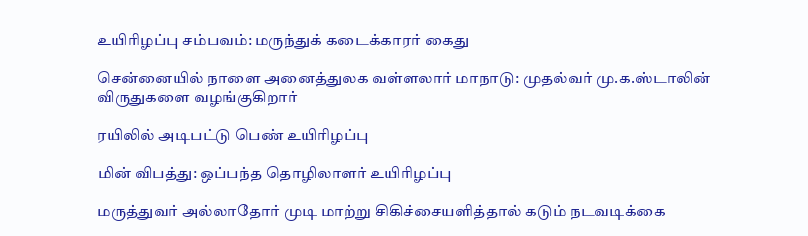உயிரிழப்பு சம்பவம்: மருந்துக் கடைக்காரர் கைது

சென்னையில் நாளை அனைத்துலக வள்ளலார் மாநாடு: முதல்வர் மு.க.ஸ்டாலின் விருதுகளை வழங்குகிறார்

ரயிலில் அடிபட்டு பெண் உயிரிழப்பு

மின் விபத்து: ஒப்பந்த தொழிலாளர் உயிரிழப்பு

மருத்துவர் அல்லாதோர் முடி மாற்று சிகிச்சையளித்தால் கடும் நடவடிக்கை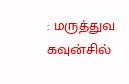: மருத்துவ கவுன்சில்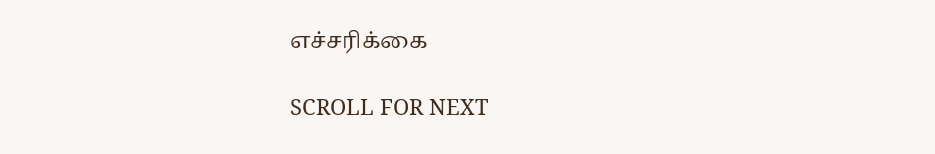எச்சரிக்கை

SCROLL FOR NEXT